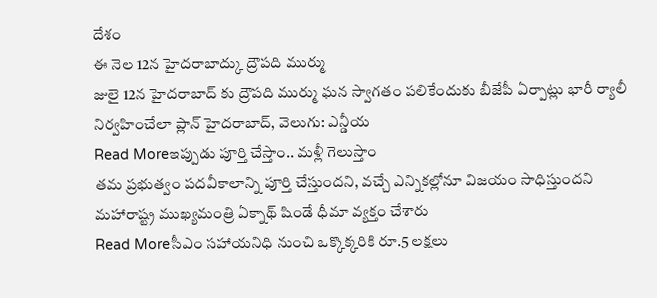దేశం
ఈ నెల 12న హైదరాబాద్కు ద్రౌపది ముర్ము
జులై 12న హైదరాబాద్ కు ద్రౌపది ముర్ము ఘన స్వాగతం పలికేందుకు బీజేపీ ఏర్పాట్లు భారీ ర్యాలీ నిర్వహించేలా ప్లాన్ హైదరాబాద్, వెలుగు: ఎన్డీయ
Read Moreఇప్పుడు పూర్తి చేస్తాం.. మళ్లీ గెలుస్తాం
తమ ప్రభుత్వం పదవీకాలాన్ని పూర్తి చేస్తుందని, వచ్చే ఎన్నికల్లోనూ విజయం సాధిస్తుందని మహారాష్ట్ర ముఖ్యమంత్రి ఏక్నాథ్ షిండే ధీమా వ్యక్తం చేశారు
Read Moreసీఎం సహాయనిధి నుంచి ఒక్కొక్కరికి రూ.5 లక్షలు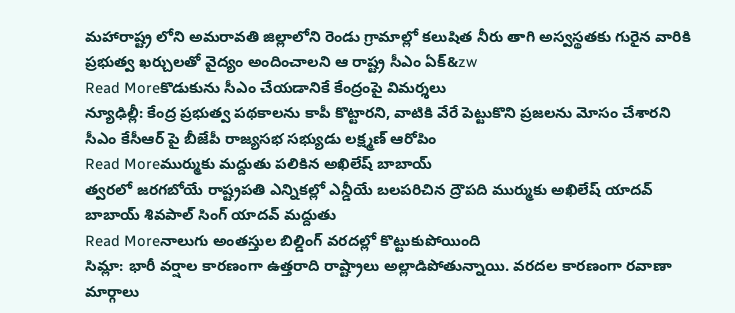మహారాష్ట్ర లోని అమరావతి జిల్లాలోని రెండు గ్రామాల్లో కలుషిత నీరు తాగి అస్వస్థతకు గురైన వారికి ప్రభుత్వ ఖర్చులతో వైద్యం అందించాలని ఆ రాష్ట్ర సీఎం ఏక్&zw
Read Moreకొడుకును సీఎం చేయడానికే కేంద్రంపై విమర్శలు
న్యూఢిల్లీ: కేంద్ర ప్రభుత్వ పథకాలను కాపీ కొట్టారని, వాటికి వేరే పెట్టుకొని ప్రజలను మోసం చేశారని సీఎం కేసీఆర్ పై బీజేపీ రాజ్యసభ సభ్యుడు లక్ష్మణ్ ఆరోపిం
Read Moreముర్ముకు మద్దుతు పలికిన అఖిలేష్ బాబాయ్
త్వరలో జరగబోయే రాష్ట్రపతి ఎన్నికల్లో ఎన్డీయే బలపరిచిన ద్రౌపది ముర్ముకు అఖిలేష్ యాదవ్ బాబాయ్ శివపాల్ సింగ్ యాదవ్ మద్దుతు
Read Moreనాలుగు అంతస్తుల బిల్డింగ్ వరదల్లో కొట్టుకుపోయింది
సిమ్లా: భారీ వర్షాల కారణంగా ఉత్తరాది రాష్ట్రాలు అల్లాడిపోతున్నాయి. వరదల కారణంగా రవాణా మార్గాలు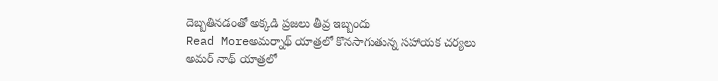దెబ్బతినడంతో అక్కడి ప్రజలు తీవ్ర ఇబ్బందు
Read Moreఅమర్నాథ్ యాత్రలో కొనసాగుతున్న సహాయక చర్యలు
అమర్ నాథ్ యాత్రలో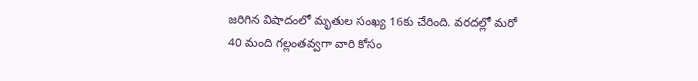జరిగిన విషాదంలో మృతుల సంఖ్య 16కు చేరింది. వరదల్లో మరో 40 మంది గల్లంతవ్వగా వారి కోసం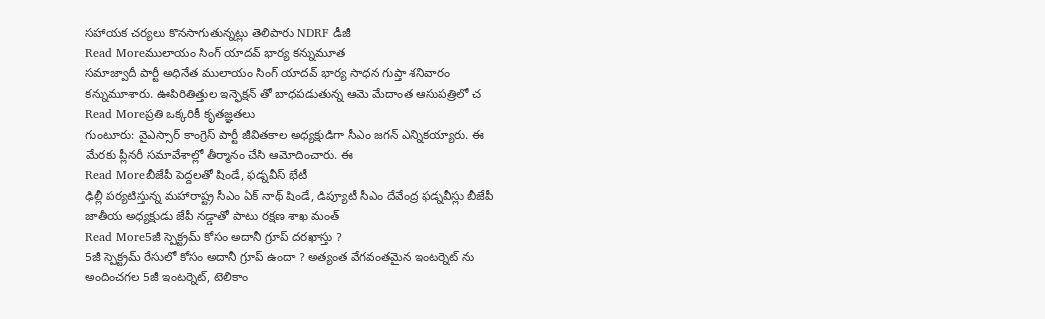సహాయక చర్యలు కొనసాగుతున్నట్లు తెలిపారు NDRF డీజీ
Read Moreములాయం సింగ్ యాదవ్ భార్య కన్నుమూత
సమాజ్వాదీ పార్టీ అధినేత ములాయం సింగ్ యాదవ్ భార్య సాధన గుప్తా శనివారం కన్నుమూశారు. ఊపిరితిత్తుల ఇన్ఫెక్షన్ తో బాధపడుతున్న ఆమె మేదాంత ఆసుపత్రిలో చ
Read Moreప్రతి ఒక్కరికీ కృతజ్ఞతలు
గుంటూరు: వైఎస్సార్ కాంగ్రెస్ పార్టీ జీవితకాల అధ్యక్షుడిగా సీఎం జగన్ ఎన్నికయ్యారు. ఈ మేరకు ప్లీనరీ సమావేశాల్లో తీర్మానం చేసి ఆమోదించారు. ఈ
Read Moreబీజేపీ పెద్దలతో షిండే, ఫడ్నవీస్ భేటీ
ఢిల్లీ పర్యటిస్తున్న మహారాష్ట్ర సీఎం ఏక్ నాథ్ షిండే, డిప్యూటీ సీఎం దేవేంద్ర ఫడ్నవీస్లు బీజేపీ జాతీయ అధ్యక్షుడు జేపీ నడ్డాతో పాటు రక్షణ శాఖ మంత్
Read More5జీ స్పెక్ట్రమ్ కోసం అదానీ గ్రూప్ దరఖాస్తు ?
5జీ స్పెక్ట్రమ్ రేసులో కోసం అదానీ గ్రూప్ ఉందా ? అత్యంత వేగవంతమైన ఇంటర్నెట్ ను అందించగల 5జీ ఇంటర్నెట్, టెలికాం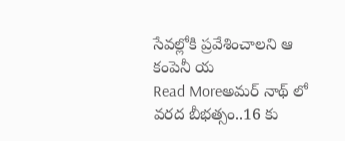సేవల్లోకి ప్రవేశించాలని ఆ కంపెనీ య
Read Moreఅమర్ నాథ్ లో వరద బీభత్సం..16 కు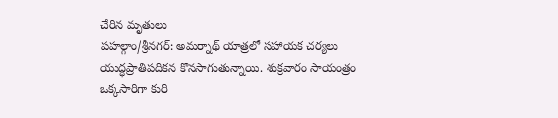చేరిన మృతులు
పహల్గాం/శ్రీనగర్: అమర్నాథ్ యాత్రలో సహాయక చర్యలు యుద్ధప్రాతిపదికన కొనసాగుతున్నాయి. శుక్రవారం సాయంత్రం ఒక్కసారిగా కురి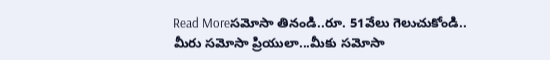Read Moreసమోసా తినండి..రూ. 51వేలు గెలుచుకోండి..
మీరు సమోసా ప్రియులా...మీకు సమోసా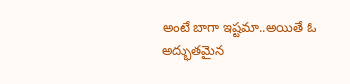అంటే బాగా ఇష్టమా..అయితే ఓ అద్భుతమైన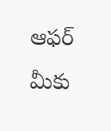ఆఫర్ మీకు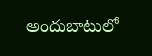అందుబాటులో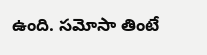ఉంది. సమోసా తింటే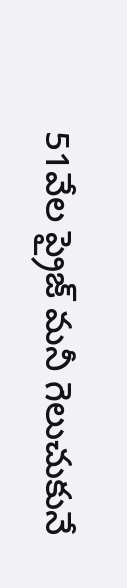51వేల ప్రైజ్ మనీ గెలుచుకునే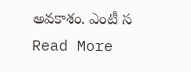అవకాశం. ఎంటీ స
Read More